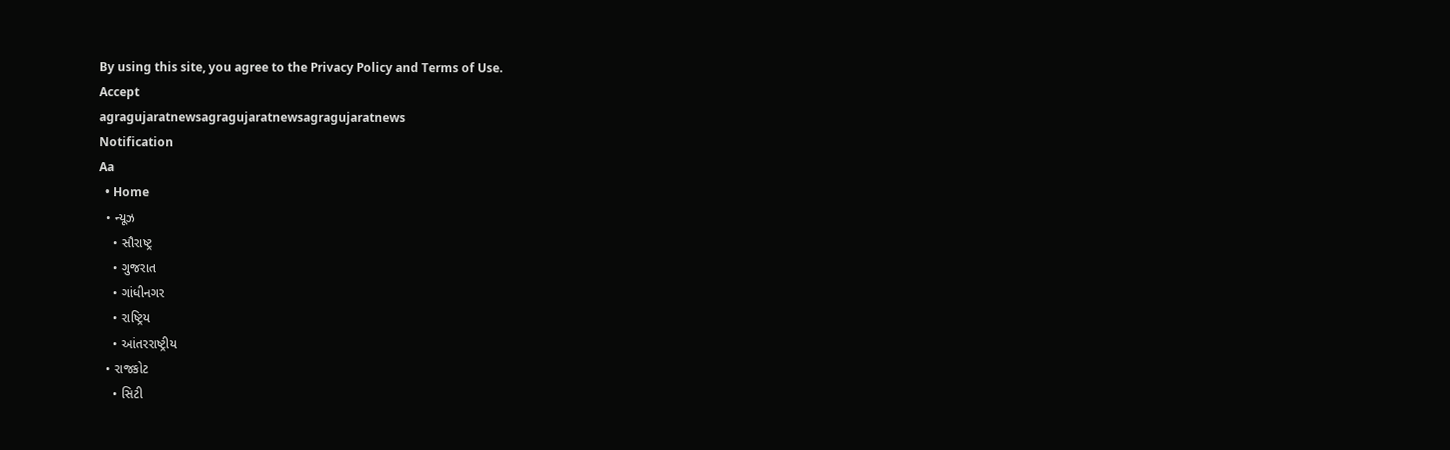By using this site, you agree to the Privacy Policy and Terms of Use.
Accept
agragujaratnewsagragujaratnewsagragujaratnews
Notification
Aa
  • Home
  • ન્યૂઝ
    • સૌરાષ્ટ્ર
    • ગુજરાત
    • ગાંધીનગર
    • રાષ્ટ્રિય
    • આંતરરાષ્ટ્રીય
  • રાજકોટ
    • સિટી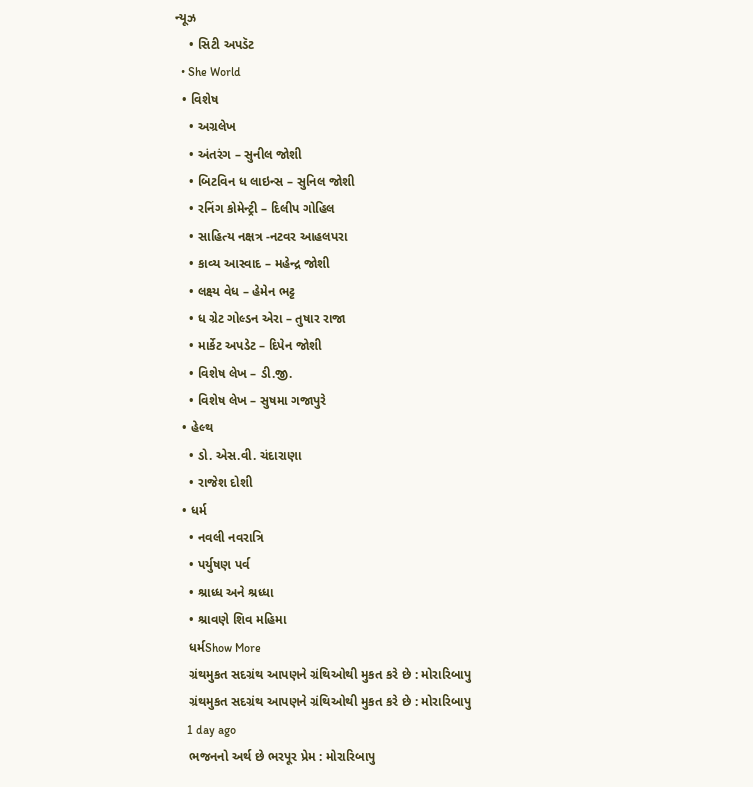ન્યૂઝ
    • સિટી અપડૅટ
  • She World
  • વિશેષ
    • અગ્રલેખ
    • અંતરંગ – સુનીલ જોશી
    • બિટવિન ધ લાઇન્સ – સુનિલ જોશી
    • રનિંગ કોમેન્ટ્રી – દિલીપ ગોહિલ
    • સાહિત્ય નક્ષત્ર -નટવર આહલપરા
    • કાવ્ય આસ્વાદ – મહેન્દ્ર જોશી
    • લક્ષ્ય વેધ – હેમેન ભટ્ટ
    • ધ ગ્રેટ ગોલ્ડન એરા – તુષાર રાજા
    • માર્કેટ અપડેટ – દિપેન જોશી
    • વિશેષ લેખ – ડી.જી.
    • વિશેષ લેખ – સુષમા ગજાપુરે
  • હેલ્થ
    • ડો. એસ.વી. ચંદારાણા
    • રાજેશ દોશી
  • ધર્મ
    • નવલી નવરાત્રિ
    • પર્યુષણ પર્વ
    • શ્રાધ્ધ અને શ્રધ્ધા
    • શ્રાવણે શિવ મહિમા
    ધર્મShow More
    ગ્રંથમુકત સદગ્રંથ આપણને ગ્રંથિઓથી મુકત કરે છે : મોરારિબાપુ
    ગ્રંથમુકત સદગ્રંથ આપણને ગ્રંથિઓથી મુકત કરે છે : મોરારિબાપુ
    1 day ago
    ભજનનો અર્થ છે ભરપૂર પ્રેમ : મોરારિબાપુ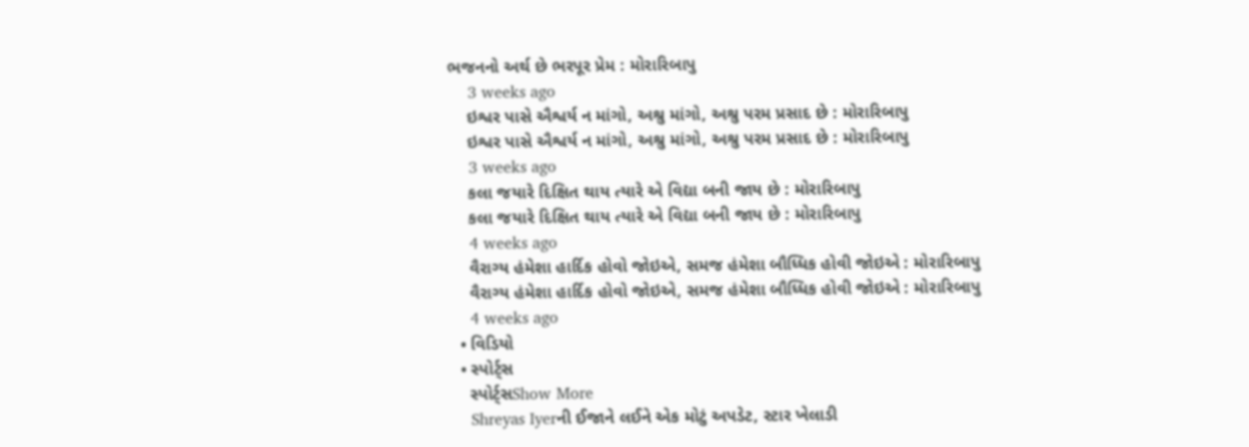ભજનનો અર્થ છે ભરપૂર પ્રેમ : મોરારિબાપુ
    3 weeks ago
    ઇશ્વર પાસે ઐશ્વર્ય ન માંગો, અશ્રુ માંગો, અશ્રુ પરમ પ્રસાદ છે : મોરારિબાપુ
    ઇશ્વર પાસે ઐશ્વર્ય ન માંગો, અશ્રુ માંગો, અશ્રુ પરમ પ્રસાદ છે : મોરારિબાપુ
    3 weeks ago
    કલા જયારે દિક્ષિત થાય ત્યારે એ વિદ્યા બની જાય છે : મોરારિબાપુ
    કલા જયારે દિક્ષિત થાય ત્યારે એ વિદ્યા બની જાય છે : મોરારિબાપુ
    4 weeks ago
    વૈરાગ્ય હંમેશા હાર્દિક હોવો જોઇએ, સમજ હંમેશા બૌધ્ધિક હોવી જોઇએ : મોરારિબાપુ
    વૈરાગ્ય હંમેશા હાર્દિક હોવો જોઇએ, સમજ હંમેશા બૌધ્ધિક હોવી જોઇએ : મોરારિબાપુ
    4 weeks ago
  • વિડિયો
  • સ્પોર્ટ્સ
    સ્પોર્ટ્સShow More
    Shreyas Iyerની ઈજાને લઈને એક મોટું અપડેટ, સ્ટાર ખેલાડી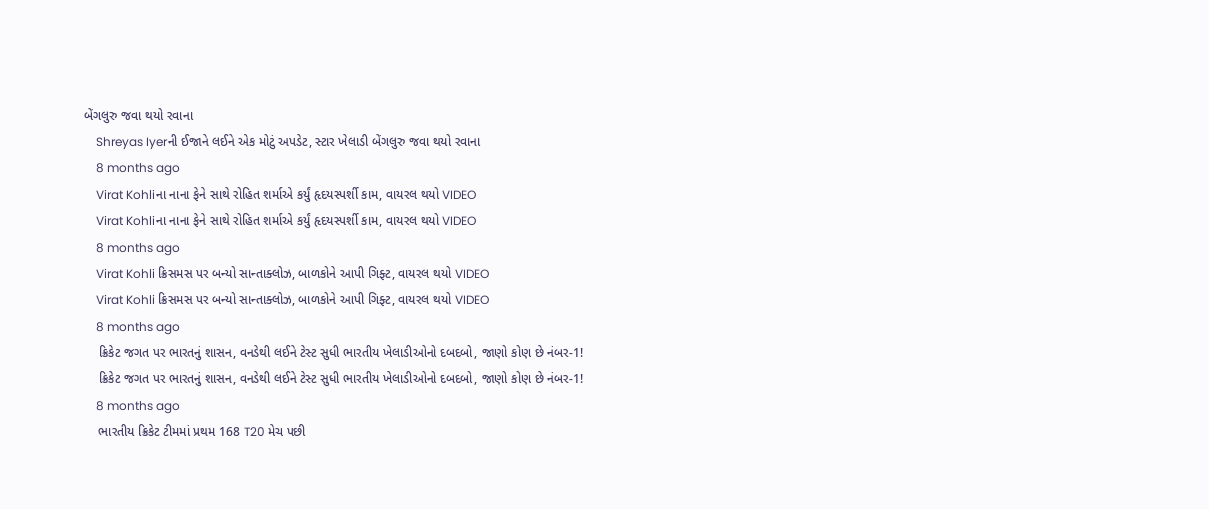બેંગલુરુ જવા થયો રવાના
    Shreyas Iyerની ઈજાને લઈને એક મોટું અપડેટ, સ્ટાર ખેલાડી બેંગલુરુ જવા થયો રવાના
    8 months ago
    Virat Kohliના નાના ફેને સાથે રોહિત શર્માએ કર્યું હૃદયસ્પર્શી કામ, વાયરલ થયો VIDEO
    Virat Kohliના નાના ફેને સાથે રોહિત શર્માએ કર્યું હૃદયસ્પર્શી કામ, વાયરલ થયો VIDEO
    8 months ago
    Virat Kohli ક્રિસમસ પર બન્યો સાન્તાક્લોઝ, બાળકોને આપી ગિફ્ટ, વાયરલ થયો VIDEO
    Virat Kohli ક્રિસમસ પર બન્યો સાન્તાક્લોઝ, બાળકોને આપી ગિફ્ટ, વાયરલ થયો VIDEO
    8 months ago
    ક્રિકેટ જગત પર ભારતનું શાસન, વનડેથી લઈને ટેસ્ટ સુધી ભારતીય ખેલાડીઓનો દબદબો, જાણો કોણ છે નંબર-1!
    ક્રિકેટ જગત પર ભારતનું શાસન, વનડેથી લઈને ટેસ્ટ સુધી ભારતીય ખેલાડીઓનો દબદબો, જાણો કોણ છે નંબર-1!
    8 months ago
    ભારતીય ક્રિકેટ ટીમમાં પ્રથમ 168 T20 મેચ પછી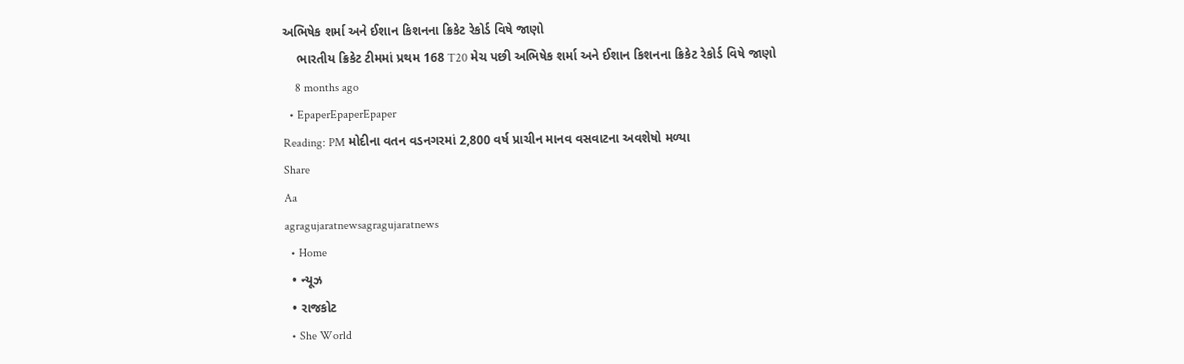અભિષેક શર્મા અને ઈશાન કિશનના ક્રિકેટ રેકોર્ડ વિષે જાણો
    ભારતીય ક્રિકેટ ટીમમાં પ્રથમ 168 T20 મેચ પછી અભિષેક શર્મા અને ઈશાન કિશનના ક્રિકેટ રેકોર્ડ વિષે જાણો
    8 months ago
  • EpaperEpaperEpaper
Reading: PM મોદીના વતન વડનગરમાં 2,800 વર્ષ પ્રાચીન માનવ વસવાટના અવશેષો મળ્યા
Share
Aa
agragujaratnewsagragujaratnews
  • Home
  • ન્યૂઝ
  • રાજકોટ
  • She World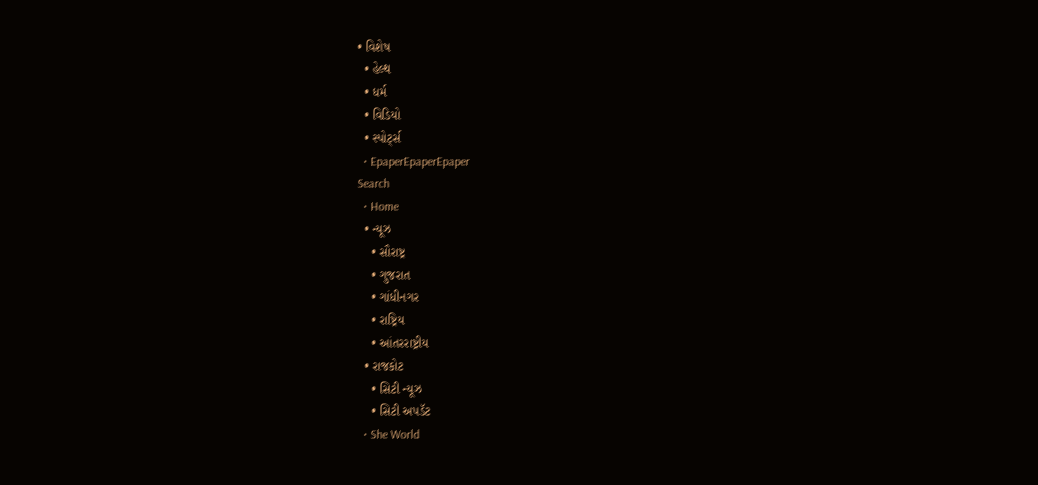• વિશેષ
  • હેલ્થ
  • ધર્મ
  • વિડિયો
  • સ્પોર્ટ્સ
  • EpaperEpaperEpaper
Search
  • Home
  • ન્યૂઝ
    • સૌરાષ્ટ્ર
    • ગુજરાત
    • ગાંધીનગર
    • રાષ્ટ્રિય
    • આંતરરાષ્ટ્રીય
  • રાજકોટ
    • સિટી ન્યૂઝ
    • સિટી અપડૅટ
  • She World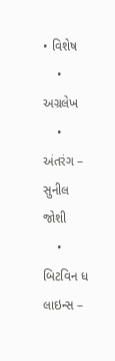• વિશેષ
    • અગ્રલેખ
    • અંતરંગ – સુનીલ જોશી
    • બિટવિન ધ લાઇન્સ –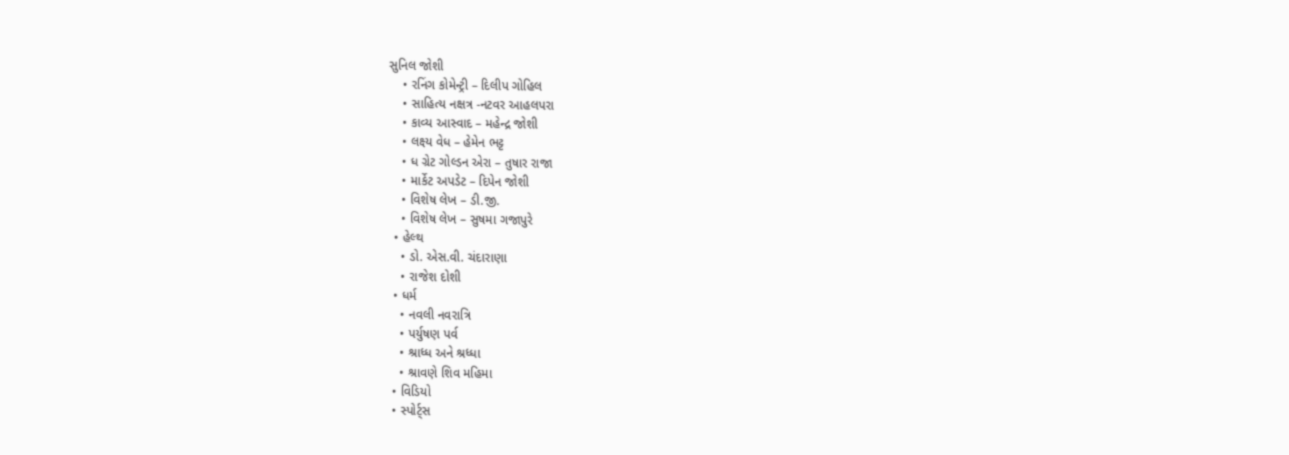સુનિલ જોશી
    • રનિંગ કોમેન્ટ્રી – દિલીપ ગોહિલ
    • સાહિત્ય નક્ષત્ર -નટવર આહલપરા
    • કાવ્ય આસ્વાદ – મહેન્દ્ર જોશી
    • લક્ષ્ય વેધ – હેમેન ભટ્ટ
    • ધ ગ્રેટ ગોલ્ડન એરા – તુષાર રાજા
    • માર્કેટ અપડેટ – દિપેન જોશી
    • વિશેષ લેખ – ડી.જી.
    • વિશેષ લેખ – સુષમા ગજાપુરે
  • હેલ્થ
    • ડો. એસ.વી. ચંદારાણા
    • રાજેશ દોશી
  • ધર્મ
    • નવલી નવરાત્રિ
    • પર્યુષણ પર્વ
    • શ્રાધ્ધ અને શ્રધ્ધા
    • શ્રાવણે શિવ મહિમા
  • વિડિયો
  • સ્પોર્ટ્સ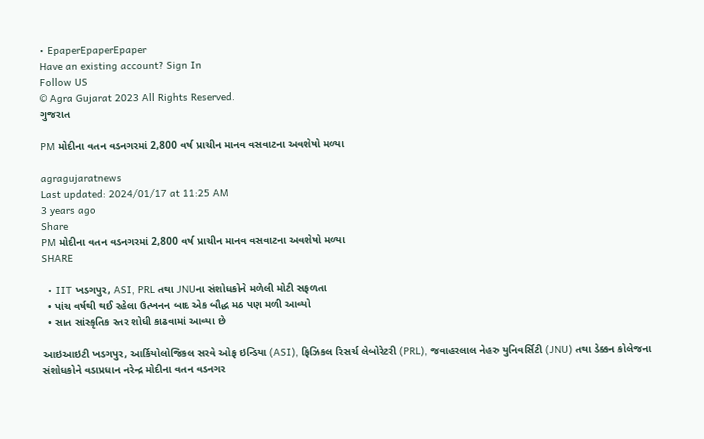• EpaperEpaperEpaper
Have an existing account? Sign In
Follow US
© Agra Gujarat 2023 All Rights Reserved.
ગુજરાત

PM મોદીના વતન વડનગરમાં 2,800 વર્ષ પ્રાચીન માનવ વસવાટના અવશેષો મળ્યા

agragujaratnews
Last updated: 2024/01/17 at 11:25 AM
3 years ago
Share
PM મોદીના વતન વડનગરમાં 2,800 વર્ષ પ્રાચીન માનવ વસવાટના અવશેષો મળ્યા
SHARE

  • IIT ખડગપુર, ASI, PRL તથા JNUના સંશોધકોને મળેલી મોટી સફળતા
  • પાંચ વર્ષથી થઈ રહેલા ઉત્ખનન બાદ એક બૌદ્ધ મઠ પણ મળી આવ્યો
  • સાત સાંસ્કૃતિક સ્તર શોધી કાઢવામાં આવ્યા છે

આઇઆઇટી ખડગપુર, આર્કિયોલોજિકલ સરવે ઓફ ઇન્ડિયા (ASI), ફિઝિકલ રિસર્ચ લેબોરેટરી (PRL), જવાહરલાલ નેહરુ યુનિવર્સિટી (JNU) તથા ડેક્કન કોલેજના સંશોધકોને વડાપ્રધાન નરેન્દ્ર મોદીના વતન વડનગર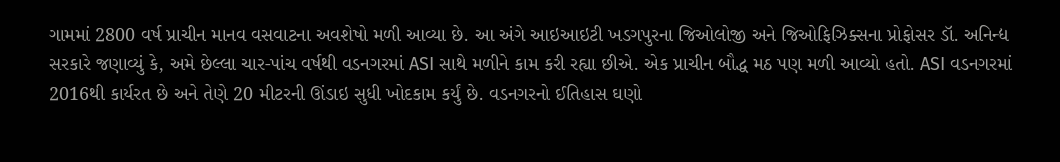ગામમાં 2800 વર્ષ પ્રાચીન માનવ વસવાટના અવશેષો મળી આવ્યા છે. આ અંગે આઇઆઇટી ખડગપુરના જિઓલોજી અને જિઓફિઝિક્સના પ્રોફોસર ડૉ. અનિન્દ્ય સરકારે જણાવ્યું કે, અમે છેલ્લા ચાર-પાંચ વર્ષથી વડનગરમાં ASI સાથે મળીને કામ કરી રહ્યા છીએ. એક પ્રાચીન બૌદ્ધ મઠ પણ મળી આવ્યો હતો. ASI વડનગરમાં 2016થી કાર્યરત છે અને તેણે 20 મીટરની ઊંડાઇ સુધી ખોદકામ કર્યું છે. વડનગરનો ઈતિહાસ ઘણો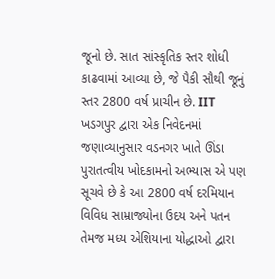જૂનો છે. સાત સાંસ્કૃતિક સ્તર શોધી કાઢવામાં આવ્યા છે, જે પૈકી સૌથી જૂનું સ્તર 2800 વર્ષ પ્રાચીન છે. IIT ખડગપુર દ્વારા એક નિવેદનમાં જણાવ્યાનુસાર વડનગર ખાતે ઊંડા પુરાતત્વીય ખોદકામનો અભ્યાસ એ પણ સૂચવે છે કે આ 2800 વર્ષ દરમિયાન વિવિધ સામ્રાજ્યોના ઉદય અને પતન તેમજ મધ્ય એશિયાના યોદ્ધાઓ દ્વારા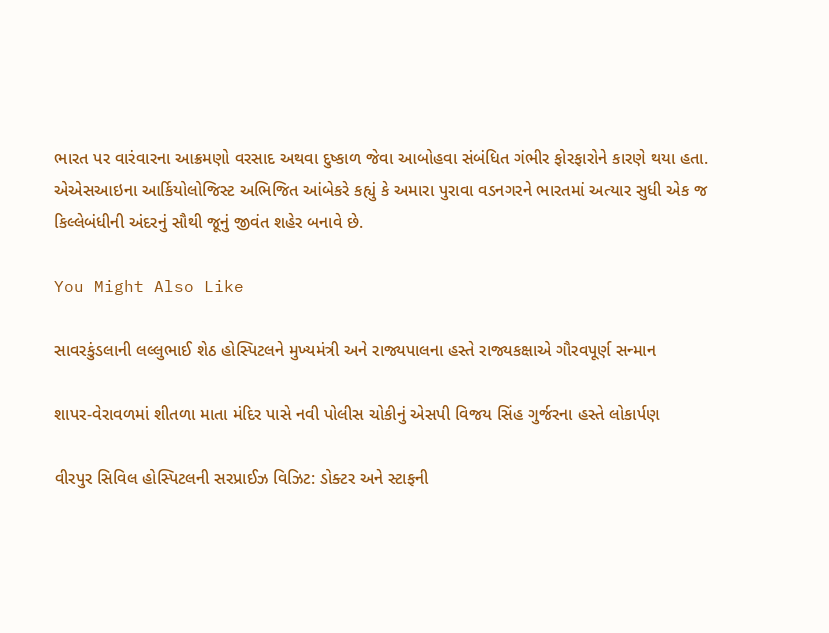ભારત પર વારંવારના આક્રમણો વરસાદ અથવા દુષ્કાળ જેવા આબોહવા સંબંધિત ગંભીર ફોરફારોને કારણે થયા હતા. એએસઆઇના આર્કિયોલોજિસ્ટ અભિજિત આંબેકરે કહ્યું કે અમારા પુરાવા વડનગરને ભારતમાં અત્યાર સુધી એક જ કિલ્લેબંધીની અંદરનું સૌથી જૂનું જીવંત શહેર બનાવે છે.

You Might Also Like

સાવરકુંડલાની લલ્લુભાઈ શેઠ હોસ્પિટલને મુખ્યમંત્રી અને રાજ્યપાલના હસ્તે રાજ્યકક્ષાએ ગૌરવપૂર્ણ સન્માન

શાપર-વેરાવળમાં શીતળા માતા મંદિર પાસે નવી પોલીસ ચોકીનું એસપી વિજય સિંહ ગુર્જરના હસ્તે લોકાર્પણ

વીરપુર સિવિલ હોસ્પિટલની સરપ્રાઈઝ વિઝિટ: ડોક્ટર અને સ્ટાફની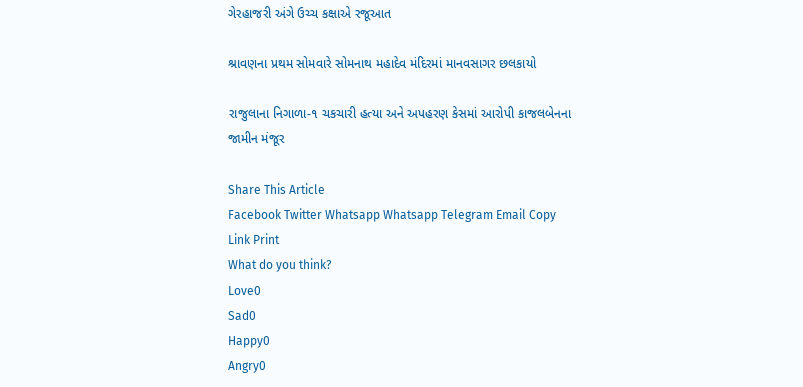ગેરહાજરી અંગે ઉચ્ચ કક્ષાએ રજૂઆત

શ્રાવણના પ્રથમ સોમવારે સોમનાથ મહાદેવ મંદિરમાં માનવસાગર છલકાયો

રાજુલાના નિગાળા-૧ ચકચારી હત્યા અને અપહરણ કેસમાં આરોપી કાજલબેનના જામીન મંજૂર

Share This Article
Facebook Twitter Whatsapp Whatsapp Telegram Email Copy Link Print
What do you think?
Love0
Sad0
Happy0
Angry0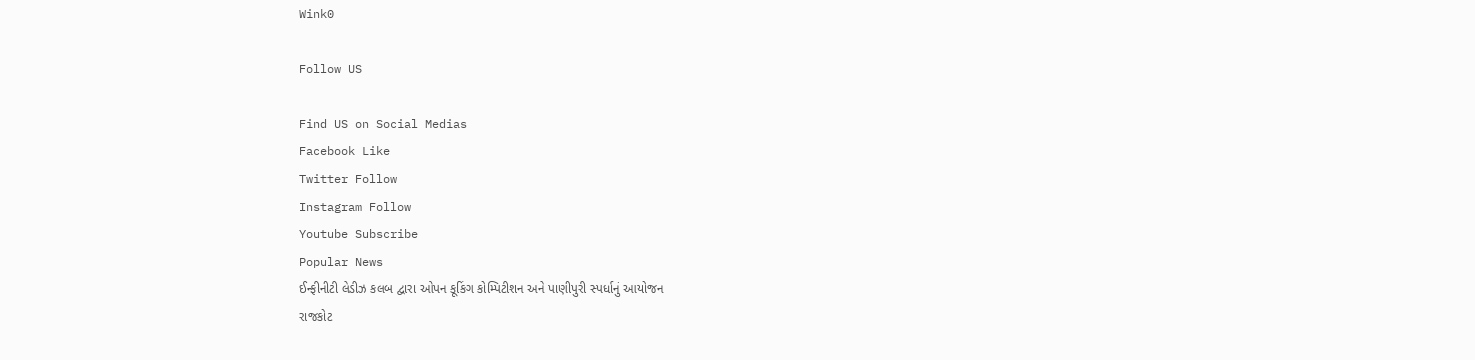Wink0

Follow US

Find US on Social Medias
Facebook Like
Twitter Follow
Instagram Follow
Youtube Subscribe
Popular News
ઈન્ફીનીટી લેડીઝ કલબ દ્વારા ઓપન કૂકિંગ કોમ્પિટીશન અને પાણીપુરી સ્પર્ધાનું આયોજન
રાજકોટ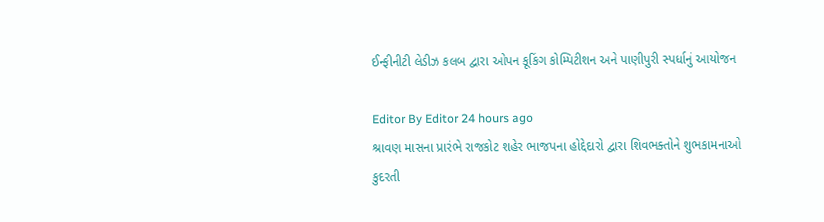ઈન્ફીનીટી લેડીઝ કલબ દ્વારા ઓપન કૂકિંગ કોમ્પિટીશન અને પાણીપુરી સ્પર્ધાનું આયોજન

Editor By Editor 24 hours ago
શ્રાવણ માસના પ્રારંભે રાજકોટ શહેર ભાજપના હોદ્દેદારો દ્વારા શિવભક્તોને શુભકામનાઓ
કુદરતી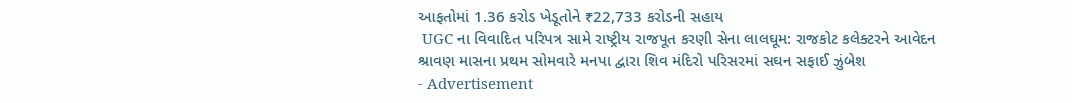આફતોમાં 1.36 કરોડ ખેડૂતોને ₹22,733 કરોડની સહાય
 UGC ના વિવાદિત પરિપત્ર સામે રાષ્ટ્રીય રાજપૂત કરણી સેના લાલઘૂમ: રાજકોટ કલેક્ટરને આવેદન
શ્રાવણ માસના પ્રથમ સોમવારે મનપા દ્વારા શિવ મંદિરો પરિસરમાં સઘન સફાઈ ઝુંબેશ
- Advertisement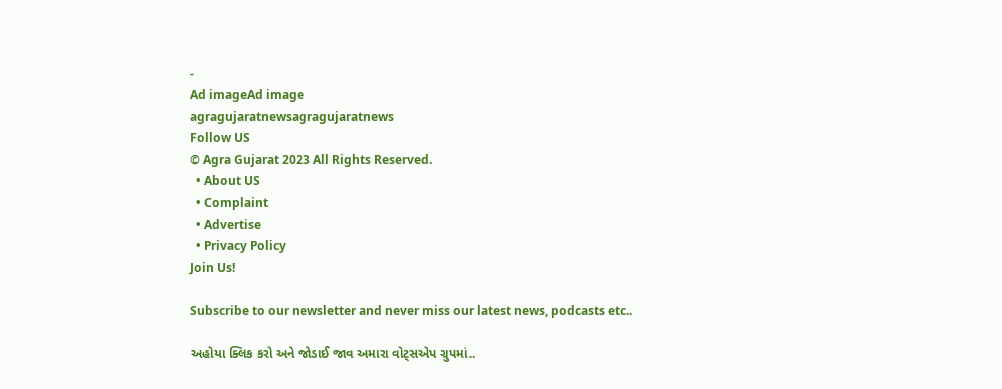-
Ad imageAd image
agragujaratnewsagragujaratnews
Follow US
© Agra Gujarat 2023 All Rights Reserved.
  • About US
  • Complaint
  • Advertise
  • Privacy Policy
Join Us!

Subscribe to our newsletter and never miss our latest news, podcasts etc..

અહોયા ક્લિક કરો અને જોડાઈ જાવ અમારા વોટ્સએપ ગ્રુપમાં..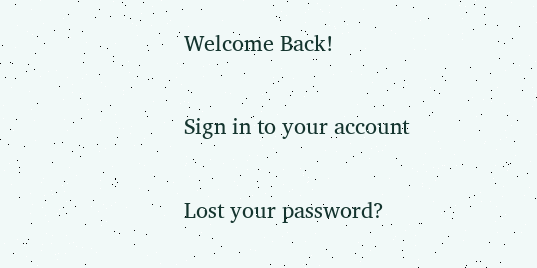Welcome Back!

Sign in to your account

Lost your password?